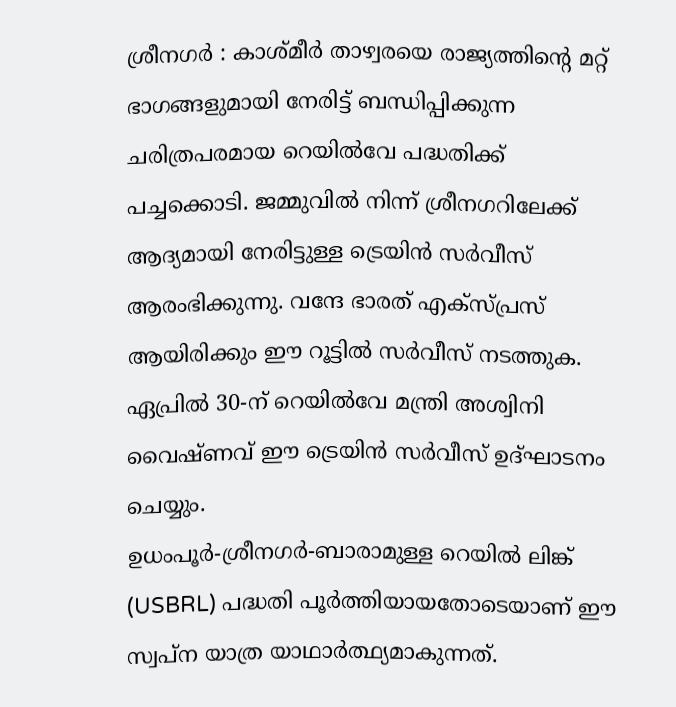ശ്രീനഗർ : കാശ്മീർ താഴ്വരയെ രാജ്യത്തിന്റെ മറ്റ് ഭാഗങ്ങളുമായി നേരിട്ട് ബന്ധിപ്പിക്കുന്ന ചരിത്രപരമായ റെയിൽവേ പദ്ധതിക്ക് പച്ചക്കൊടി. ജമ്മുവിൽ നിന്ന് ശ്രീനഗറിലേക്ക് ആദ്യമായി നേരിട്ടുള്ള ട്രെയിൻ സർവീസ് ആരംഭിക്കുന്നു. വന്ദേ ഭാരത് എക്സ്പ്രസ് ആയിരിക്കും ഈ റൂട്ടിൽ സർവീസ് നടത്തുക. ഏപ്രിൽ 30-ന് റെയിൽവേ മന്ത്രി അശ്വിനി വൈഷ്ണവ് ഈ ട്രെയിൻ സർവീസ് ഉദ്ഘാടനം ചെയ്യും.
ഉധംപൂർ-ശ്രീനഗർ-ബാരാമുള്ള റെയിൽ ലിങ്ക് (USBRL) പദ്ധതി പൂർത്തിയായതോടെയാണ് ഈ സ്വപ്ന യാത്ര യാഥാർത്ഥ്യമാകുന്നത്.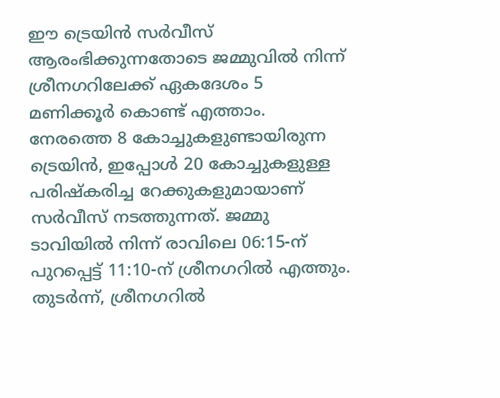ഈ ട്രെയിൻ സർവീസ് ആരംഭിക്കുന്നതോടെ ജമ്മുവിൽ നിന്ന് ശ്രീനഗറിലേക്ക് ഏകദേശം 5 മണിക്കൂർ കൊണ്ട് എത്താം. നേരത്തെ 8 കോച്ചുകളുണ്ടായിരുന്ന ട്രെയിൻ, ഇപ്പോൾ 20 കോച്ചുകളുള്ള പരിഷ്കരിച്ച റേക്കുകളുമായാണ് സർവീസ് നടത്തുന്നത്. ജമ്മു ടാവിയിൽ നിന്ന് രാവിലെ 06:15-ന് പുറപ്പെട്ട് 11:10-ന് ശ്രീനഗറിൽ എത്തും. തുടർന്ന്, ശ്രീനഗറിൽ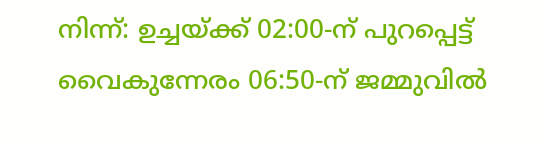നിന്ന്: ഉച്ചയ്ക്ക് 02:00-ന് പുറപ്പെട്ട് വൈകുന്നേരം 06:50-ന് ജമ്മുവിൽ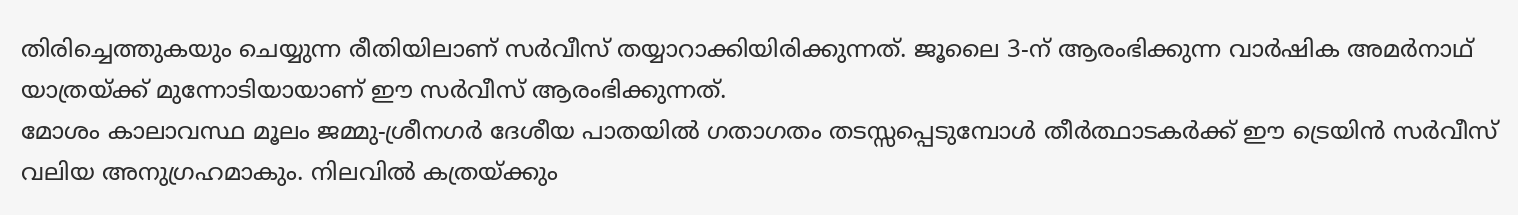തിരിച്ചെത്തുകയും ചെയ്യുന്ന രീതിയിലാണ് സർവീസ് തയ്യാറാക്കിയിരിക്കുന്നത്. ജൂലൈ 3-ന് ആരംഭിക്കുന്ന വാർഷിക അമർനാഥ് യാത്രയ്ക്ക് മുന്നോടിയായാണ് ഈ സർവീസ് ആരംഭിക്കുന്നത്.
മോശം കാലാവസ്ഥ മൂലം ജമ്മു-ശ്രീനഗർ ദേശീയ പാതയിൽ ഗതാഗതം തടസ്സപ്പെടുമ്പോൾ തീർത്ഥാടകർക്ക് ഈ ട്രെയിൻ സർവീസ് വലിയ അനുഗ്രഹമാകും. നിലവിൽ കത്രയ്ക്കും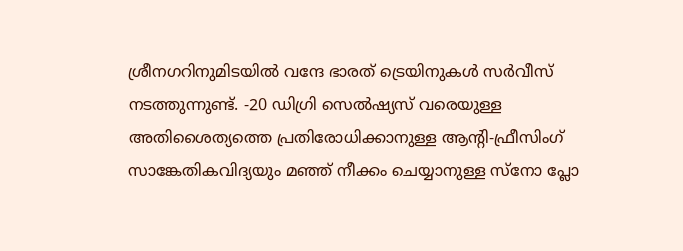ശ്രീനഗറിനുമിടയിൽ വന്ദേ ഭാരത് ട്രെയിനുകൾ സർവീസ് നടത്തുന്നുണ്ട്. -20 ഡിഗ്രി സെൽഷ്യസ് വരെയുള്ള അതിശൈത്യത്തെ പ്രതിരോധിക്കാനുള്ള ആന്റി-ഫ്രീസിംഗ് സാങ്കേതികവിദ്യയും മഞ്ഞ് നീക്കം ചെയ്യാനുള്ള സ്നോ പ്ലോ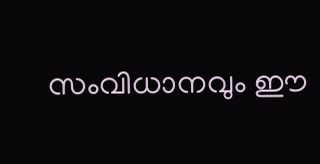സംവിധാനവും ഈ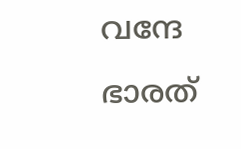വന്ദേ ഭാരത്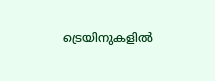ട്രെയിനുകളിൽ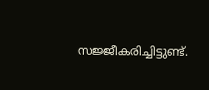സജ്ജീകരിച്ചിട്ടുണ്ട്.